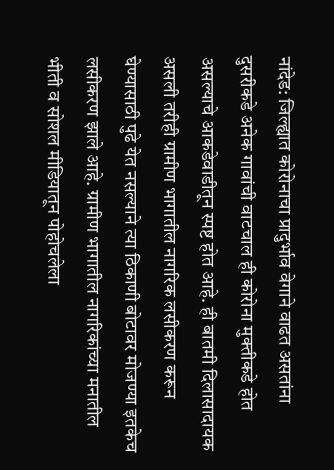नांदेड: जिल्ह्यात कोरोनाचा प्रादुर्भाव वेगाने वाढत असतांना दुसरीकडे अनेक गावांची वाटचाल ही कोरोना मुक्तीकडे होत असल्याचे आकडेवाडीतून स्पष्ट होत आहे. ही बातमी दिलासादायक असली तरीही ग्रामीण भागातील नागरिक लसीकरण करून घेण्यासाठी पुढे येत नसल्याने त्या ठिकाणी बोटावर मोजण्या इतकेच लसीकरण झाले आहे. ग्रामीण भागातील नागरिकांच्या मनातील भीती व सोशल मीडियातून पोहोचलेला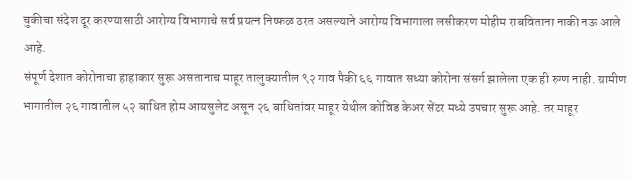चुकीचा संदेश दूर करण्यासाठी आरोग्य विभागाचे सर्व प्रयत्न निष्फळ ठरत असल्याने आरोग्य विभागाला लसीकरण मोहीम राबविताना नाकी नऊ आले आहे.
संपूर्ण देशात कोरोनाचा हाहाकार सुरू असतानाच माहूर तालुक्यातील ९२ गाव पैकी ६६ गावात सध्या कोरोना संसर्ग झालेला एक ही रुग्ण नाही. ग्रामीण भागातील २६ गावातील ५२ बाधित होम आयसुलेट असून २६ बाधितांवर माहूर येथील कोविड केअर सेंटर मध्ये उपचार सुरू आहे. तर माहूर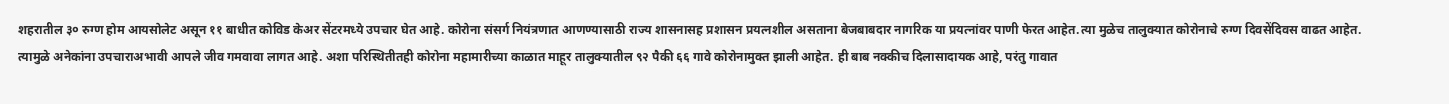शहरातील ३० रुग्ण होम आयसोलेट असून ११ बाधीत कोविड केअर सेंटरमध्ये उपचार घेत आहे. कोरोना संसर्ग नियंत्रणात आणण्यासाठी राज्य शासनासह प्रशासन प्रयत्नशील असताना बेजबाबदार नागरिक या प्रयत्नांवर पाणी फेरत आहेत.त्या मुळेच तालुक्यात कोरोनाचे रुग्ण दिवसेंदिवस वाढत आहेत.
त्यामुळे अनेकांना उपचाराअभावी आपले जीव गमवावा लागत आहे. अशा परिस्थितीतही कोरोना महामारीच्या काळात माहूर तालुक्यातील ९२ पैकी ६६ गावे कोरोनामुक्त झाली आहेत. ही बाब नक्कीच दिलासादायक आहे, परंतु गावात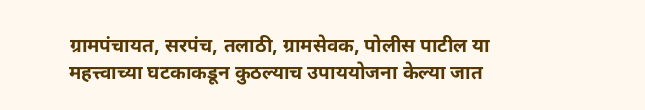ग्रामपंचायत, सरपंच, तलाठी, ग्रामसेवक, पोलीस पाटील या महत्त्वाच्या घटकाकडून कुठल्याच उपाययोजना केल्या जात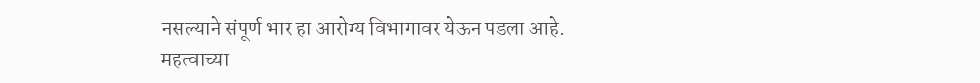नसल्याने संपूर्ण भार हा आरोग्य विभागावर येऊन पडला आहे.
महत्वाच्या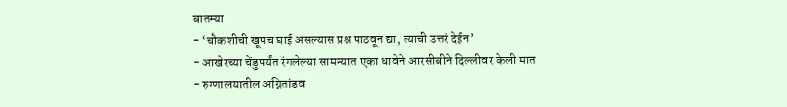बातम्या
- ‘चौकशीची खूपच घाई असल्यास प्रश्न पाठवून द्या, त्याची उत्तरं देईन’
- आखेरच्या चेंडुपर्यंत रंगलेल्या सामन्यात एका धावेने आरसीबीने दिल्लीवर केली मात
- रुग्णालयातील अग्नितांडव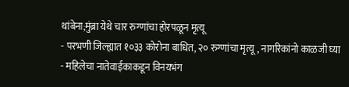थांबेना;मुंब्रा येथे चार रुग्णांचा होरपळून मृत्यू
- परभणी जिल्ह्यात १०३३ कोरोना बाधित, २० रुग्णांचा मृत्यू, नागरिकांनो काळजी घ्या
- महिलेचा नातेवाईकाकडून विनयभंग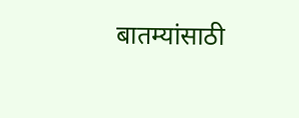बातम्यांसाठी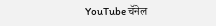YouTube चॅनेल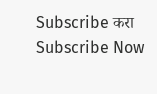Subscribe करा
Subscribe Now